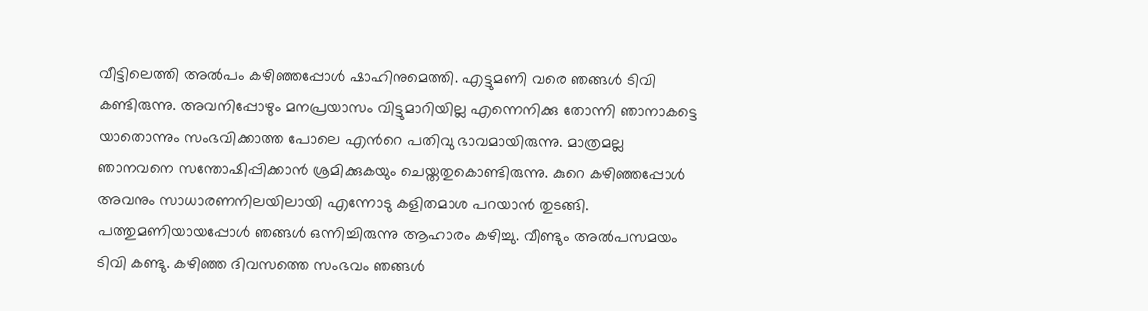വീട്ടിലെത്തി അൽപം കഴിഞ്ഞപ്പോൾ ഷാഹിനുമെത്തി. എട്ടുമണി വരെ ഞങ്ങൾ ടിവി കണ്ടിരുന്നു. അവനിപ്പോഴും മനപ്രയാസം വിട്ടുമാറിയില്ല എന്നെനിക്കു തോന്നി ഞാനാകട്ടെ യാതൊന്നും സംഭവിക്കാത്ത പോലെ എൻറെ പതിവു ഭാവമായിരുന്നു. മാത്രമല്ല ഞാനവനെ സന്തോഷിപ്പിക്കാൻ ശ്രമിക്കുകയും ചെയ്തതുകൊണ്ടിരുന്നു. കുറെ കഴിഞ്ഞപ്പോൾ അവനും സാധാരണനിലയിലായി എന്നോടു കളിതമാശ പറയാൻ തുടങ്ങി. പത്തുമണിയായപ്പോൾ ഞങ്ങൾ ഒന്നിച്ചിരുന്നു ആഹാരം കഴിച്ചു. വീണ്ടും അൽപസമയം ടിവി കണ്ടു. കഴിഞ്ഞ ദിവസത്തെ സംഭവം ഞങ്ങൾ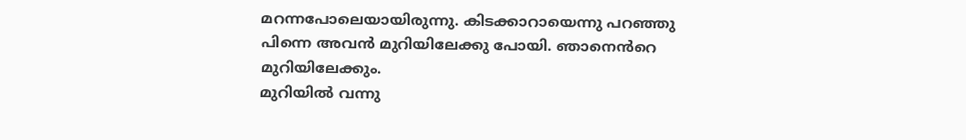മറന്നപോലെയായിരുന്നു. കിടക്കാറായെന്നു പറഞ്ഞു പിന്നെ അവൻ മുറിയിലേക്കു പോയി. ഞാനെൻറെ മുറിയിലേക്കും.
മുറിയിൽ വന്നു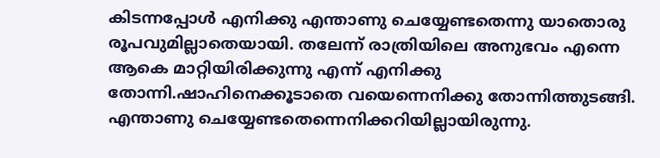കിടന്നപ്പോൾ എനിക്കു എന്താണു ചെയ്യേണ്ടതെന്നു യാതൊരു രൂപവുമില്ലാതെയായി. തലേന്ന് രാത്രിയിലെ അനുഭവം എന്നെ ആകെ മാറ്റിയിരിക്കുന്നു എന്ന് എനിക്കു തോന്നി.ഷാഹിനെക്കൂടാതെ വയെന്നെനിക്കു തോന്നിത്തുടങ്ങി. എന്താണു ചെയ്യേണ്ടതെന്നെനിക്കറിയില്ലായിരുന്നു.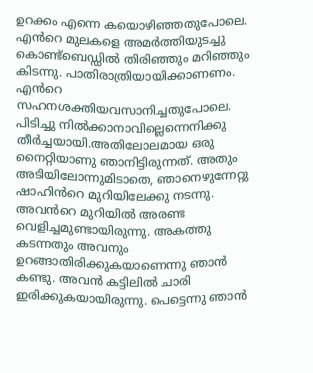ഉറക്കം എന്നെ കയൊഴിഞ്ഞതുപോലെ. എൻറെ മുലകളെ അമർത്തിയുടച്ചു കൊണ്ട്ബെഡ്ഡിൽ തിരിഞ്ഞും മറിഞ്ഞും കിടന്നു. പാതിരാത്രിയായിക്കാണണം. എൻറെ സഹനശക്തിയവസാനിച്ചതുപോലെ. പിടിച്ചു നിൽക്കാനാവില്ലെന്നെനിക്കു തീർച്ചയായി.അതിലോലമായ ഒരു നൈറ്റിയാണു ഞാനിട്ടിരുന്നത്. അതും അടിയിലോന്നുമിടാതെ, ഞാനെഴുന്നേറ്റു ഷാഹിൻറെ മുറിയിലേക്കു നടന്നു.
അവൻറെ മുറിയിൽ അരണ്ട വെളിച്ചമുണ്ടായിരുന്നു. അകത്തു കടന്നതും അവനും ഉറങ്ങാതിരിക്കുകയാണെന്നു ഞാൻ കണ്ടു. അവൻ കട്ടിലിൽ ചാരി ഇരിക്കുകയായിരുന്നു. പെട്ടെന്നു ഞാൻ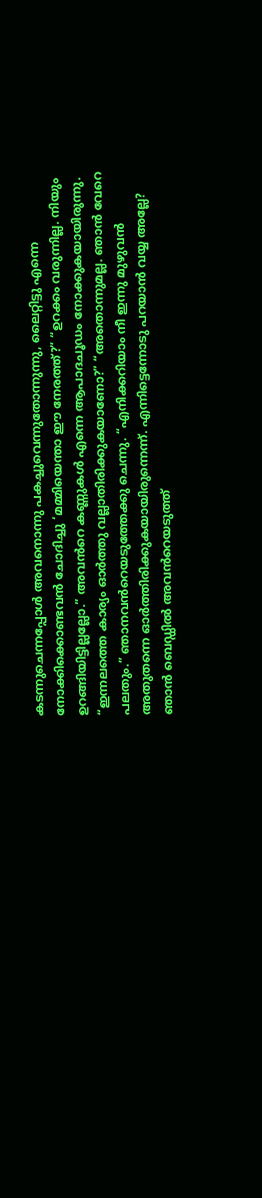കടന്നുചെന്നപ്പോൾ അവനൊന്നു പകച്ചുവെന്നുതോന്നുന്നു, ലൈറ്റിട്ടു എന്നെ നോക്കിക്കൊണ്ടവൻ ചോദിച്ചു ‘മമ്മിയെന്താ ഈ നേരത്ത്?” “ഉറക്കം വരുന്നില്ല. നിയും ഉറങ്ങിയിട്ടില്ലല്ലോ.” അവൻറെ കണ്ണുകൾ എന്നെ ആപാദചൂഡം നോക്കുകയായിരുന്നു. “ഇന്നലത്തെ കാര്യം ഓർത്തു വല്ലാതിരിക്കുകയാണോ?” “അതൊന്നുമല്ല. ഞാൻ വേറെ പലതും.” ഞാനവൻറെയടുത്തേക്കു ചെന്നു. “എനിക്കറിയാം നീ ഇന്നു മുഴുവൻ അതുതന്നെ ഓർത്തിരിക്കുകയായിരുന്നെന്ന്. എന്നിട്ടെന്നോടു പറയാൻ വയ്യ അല്ലേ? ഞാൻ ബെഡ്ഡിൽ അവൻറെയടുത്ത്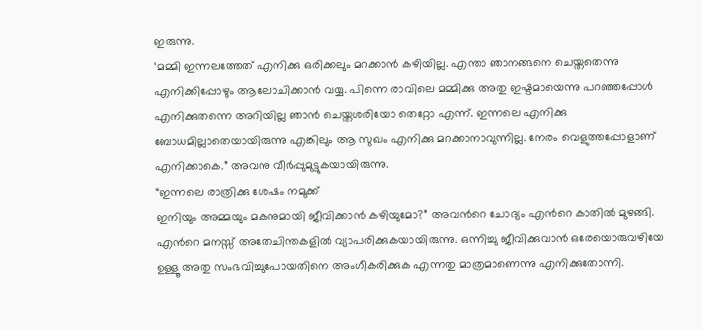ഇരുന്നു.
‘മമ്മി ഇന്നലത്തേത് എനിക്കു ഒരിക്കലും മറക്കാൻ കഴിയില്ല. എന്താ ഞാനങ്ങനെ ചെയ്തതെന്നു എനിക്കിപ്പോഴും ആലോചിക്കാൻ വയ്യ. പിന്നെ രാവിലെ മമ്മിക്കു അതു ഇഷ്ടമായെന്നു പറഞ്ഞപ്പോൾ എനിക്കുതന്നെ അറിയില്ല ഞാൻ ചെയ്തശരിയോ തെറ്റോ എന്ന്. ഇന്നലെ എനിക്കു ബോധമില്ലാതെയായിരുന്നു എങ്കിലും ആ സുഖം എനിക്കു മറക്കാനാവുന്നില്ല. നേരം വെളുത്തപ്പോളാണ് എനിക്കാകെ.” അവനു വീർപ്പുമുട്ടുകയായിരുന്നു.
“ഇന്നലെ രാത്രിക്കു ശേഷം നമുക്ക്
ഇനിയും അമ്മയും മകനുമായി ജീവിക്കാൻ കഴിയുമോ?” അവൻറെ ചോദ്യം എൻറെ കാതിൽ മുഴങ്ങി. എൻറെ മനസ്സ് അതേചിന്തകളിൽ വ്യാപരിക്കുകയായിരുന്നു. ഒന്നിച്ചു ജീവിക്കുവാൻ ഒരേയൊരുവഴിയേ ഉള്ളൂ അതു സംഭവിച്ചുപോയതിനെ അംഗീകരിക്കുക എന്നതു മാത്രമാണെന്നു എനിക്കുതോന്നി.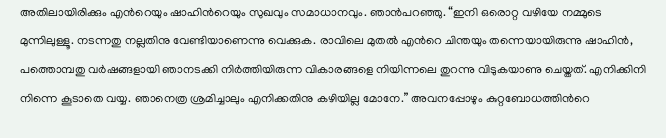അതിലായിരിക്കും എൻറെയും ഷാഹിൻറെയും സുഖവും സമാധാനവും. ഞാൻപറഞ്ഞു. “ഇനി ഒരൊറ്റ വഴിയേ നമ്മുടെ മുന്നിലുള്ളൂ. നടന്നതു നല്ലതിനു വേണ്ടിയാണെന്നു വെക്കുക. രാവിലെ മുതൽ എൻറെ ചിന്തയും തന്നെയായിരുന്നു ഷാഹിൻ, പത്തൊമ്പതു വർഷങ്ങളായി ഞാനടക്കി നിർത്തിയിരുന്ന വികാരങ്ങളെ നിയിന്നലെ തുറന്നു വിടുകയാണു ചെയ്തത്. എനിക്കിനി നിന്നെ കൂടാതെ വയ്യ. ഞാനെത്ര ശ്രമിച്ചാലും എനിക്കതിനു കഴിയില്ല മോനേ.” അവനപ്പോഴും കുറ്റബോധത്തിൻറെ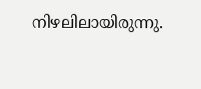നിഴലിലായിരുന്നു.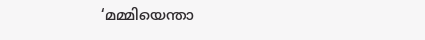‘മമ്മിയെന്താ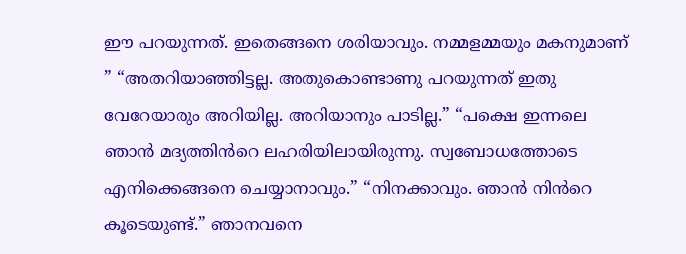ഈ പറയുന്നത്. ഇതെങ്ങനെ ശരിയാവും. നമ്മളമ്മയും മകനുമാണ് ” “അതറിയാഞ്ഞിട്ടല്ല. അതുകൊണ്ടാണു പറയുന്നത് ഇതു വേറേയാരും അറിയില്ല. അറിയാനും പാടില്ല.” “പക്ഷെ ഇന്നലെ ഞാൻ മദ്യത്തിൻറെ ലഹരിയിലായിരുന്നു. സ്വബോധത്തോടെ എനിക്കെങ്ങനെ ചെയ്യാനാവും.” “നിനക്കാവും. ഞാൻ നിൻറെ കൂടെയുണ്ട്.” ഞാനവനെ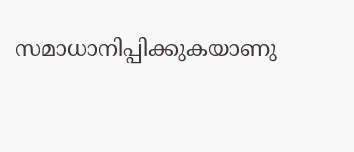സമാധാനിപ്പിക്കുകയാണു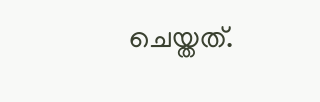ചെയ്തത്.